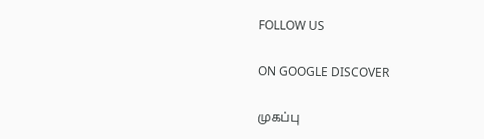FOLLOW US

ON GOOGLE DISCOVER

முகப்பு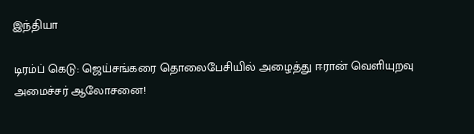இந்தியா

டிரம்ப் கெடு: ஜெய்சங்கரை தொலைபேசியில் அழைத்து ஈரான் வெளியுறவு அமைச்சர் ஆலோசனை!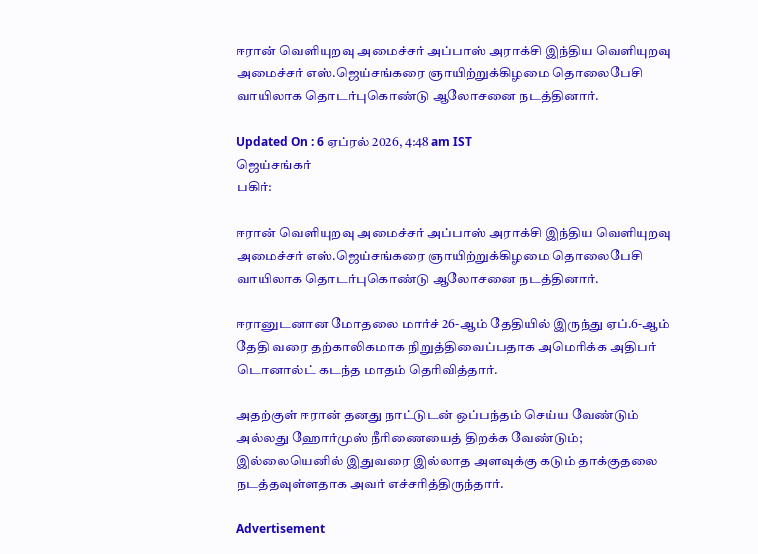ஈரான் வெளியுறவு அமைச்சர் அப்பாஸ் அராக்சி இந்திய வெளியுறவு அமைச்சர் எஸ்.ஜெய்சங்கரை ஞாயிற்றுக்கிழமை தொலைபேசி வாயிலாக தொடர்புகொண்டு ஆலோசனை நடத்தினார்.

Updated On : 6 ஏப்ரல் 2026, 4:48 am IST
ஜெய்சங்கர்
பகிர்:

ஈரான் வெளியுறவு அமைச்சர் அப்பாஸ் அராக்சி இந்திய வெளியுறவு அமைச்சர் எஸ்.ஜெய்சங்கரை ஞாயிற்றுக்கிழமை தொலைபேசி வாயிலாக தொடர்புகொண்டு ஆலோசனை நடத்தினார்.

ஈரானுடனான மோதலை மார்ச் 26-ஆம் தேதியில் இருந்து ஏப்.6-ஆம் தேதி வரை தற்காலிகமாக நிறுத்திவைப்பதாக அமெரிக்க அதிபர் டொனால்ட் கடந்த மாதம் தெரிவித்தார்.

அதற்குள் ஈரான் தனது நாட்டுடன் ஒப்பந்தம் செய்ய வேண்டும் அல்லது ஹோர்முஸ் நீரிணையைத் திறக்க வேண்டும்; இல்லையெனில் இதுவரை இல்லாத அளவுக்கு கடும் தாக்குதலை நடத்தவுள்ளதாக அவர் எச்சரித்திருந்தார்.

Advertisement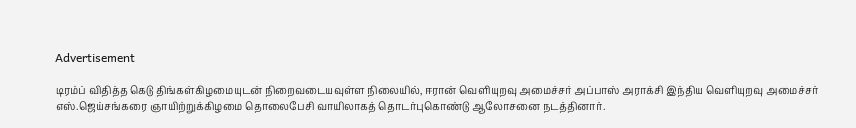Advertisement

டிரம்ப் விதித்த கெடு திங்கள்கிழமையுடன் நிறைவடையவுள்ள நிலையில், ஈரான் வெளியுறவு அமைச்சர் அப்பாஸ் அராக்சி இந்திய வெளியுறவு அமைச்சர் எஸ்.ஜெய்சங்கரை ஞாயிற்றுக்கிழமை தொலைபேசி வாயிலாகத் தொடர்புகொண்டு ஆலோசனை நடத்தினார்.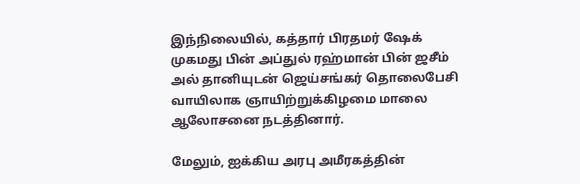இந்நிலையில், கத்தார் பிரதமர் ஷேக் முகமது பின் அப்துல் ரஹ்மான் பின் ஜசீம் அல் தானியுடன் ஜெய்சங்கர் தொலைபேசி வாயிலாக ஞாயிற்றுக்கிழமை மாலை ஆலோசனை நடத்தினார்.

மேலும், ஐக்கிய அரபு அமீரகத்தின்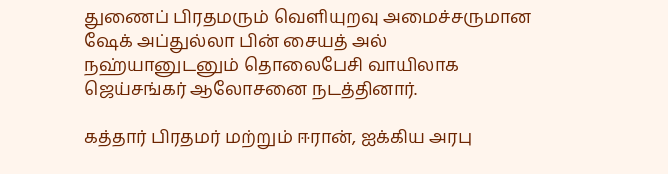துணைப் பிரதமரும் வெளியுறவு அமைச்சருமான ஷேக் அப்துல்லா பின் சையத் அல் நஹ்யானுடனும் தொலைபேசி வாயிலாக ஜெய்சங்கர் ஆலோசனை நடத்தினார்.

கத்தார் பிரதமர் மற்றும் ஈரான், ஐக்கிய அரபு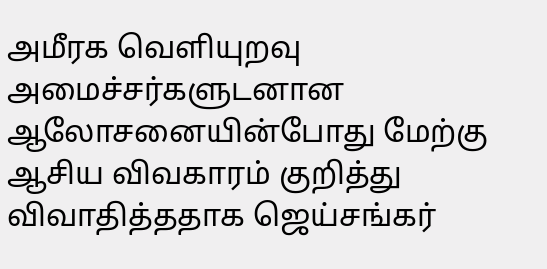அமீரக வெளியுறவு அமைச்சர்களுடனான ஆலோசனையின்போது மேற்கு ஆசிய விவகாரம் குறித்து விவாதித்ததாக ஜெய்சங்கர்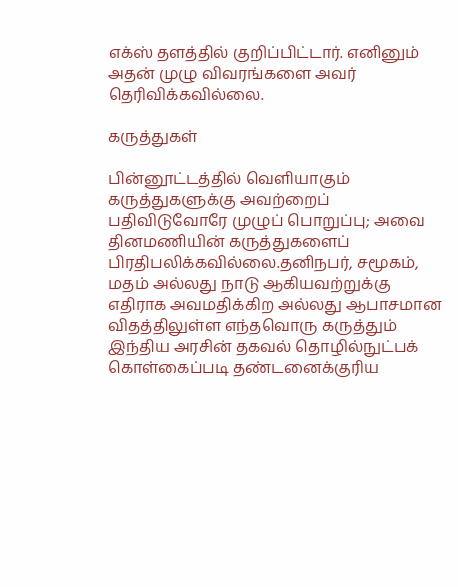எக்ஸ் தளத்தில் குறிப்பிட்டார். எனினும் அதன் முழு விவரங்களை அவர் தெரிவிக்கவில்லை.

கருத்துகள்

பின்னூட்டத்தில் வெளியாகும் கருத்துகளுக்கு அவற்றைப் பதிவிடுவோரே முழுப் பொறுப்பு; அவை தினமணியின் கருத்துகளைப் பிரதிபலிக்கவில்லை.தனிநபர், சமூகம், மதம் அல்லது நாடு ஆகியவற்றுக்கு எதிராக அவமதிக்கிற அல்லது ஆபாசமான விதத்திலுள்ள எந்தவொரு கருத்தும் இந்திய அரசின் தகவல் தொழில்நுட்பக் கொள்கைப்படி தண்டனைக்குரிய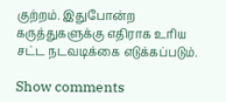குற்றம். இதுபோன்ற கருத்துகளுக்கு எதிராக உரிய சட்ட நடவடிக்கை எடுக்கப்படும்.

Show comments